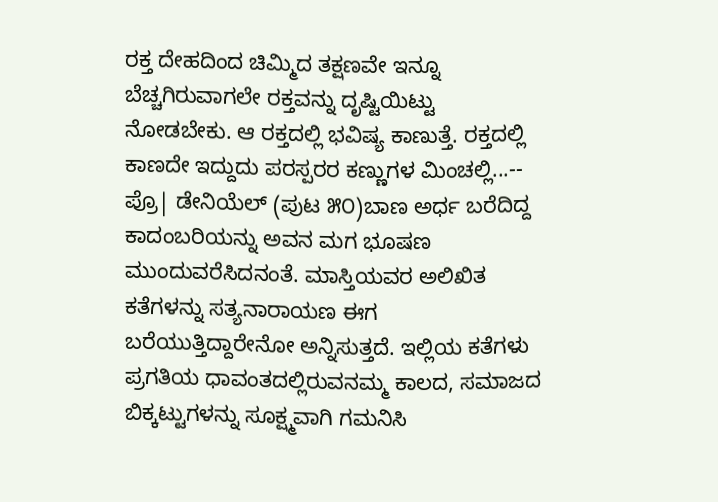ರಕ್ತ ದೇಹದಿಂದ ಚಿಮ್ಮಿದ ತಕ್ಷಣವೇ ಇನ್ನೂ ಬೆಚ್ಚಗಿರುವಾಗಲೇ ರಕ್ತವನ್ನು ದೃಷ್ಟಿಯಿಟ್ಟು ನೋಡಬೇಕು. ಆ ರಕ್ತದಲ್ಲಿ ಭವಿಷ್ಯ ಕಾಣುತ್ತೆ. ರಕ್ತದಲ್ಲಿ ಕಾಣದೇ ಇದ್ದುದು ಪರಸ್ಪರರ ಕಣ್ಣುಗಳ ಮಿಂಚಲ್ಲಿ...-- ಪ್ರೊ| ಡೇನಿಯೆಲ್ (ಪುಟ ೫೦)ಬಾಣ ಅರ್ಧ ಬರೆದಿದ್ದ ಕಾದಂಬರಿಯನ್ನು ಅವನ ಮಗ ಭೂಷಣ ಮುಂದುವರೆಸಿದನಂತೆ. ಮಾಸ್ತಿಯವರ ಅಲಿಖಿತ ಕತೆಗಳನ್ನು ಸತ್ಯನಾರಾಯಣ ಈಗ ಬರೆಯುತ್ತಿದ್ದಾರೇನೋ ಅನ್ನಿಸುತ್ತದೆ. ಇಲ್ಲಿಯ ಕತೆಗಳು ಪ್ರಗತಿಯ ಧಾವಂತದಲ್ಲಿರುವನಮ್ಮ ಕಾಲದ, ಸಮಾಜದ ಬಿಕ್ಕಟ್ಟುಗಳನ್ನು ಸೂಕ್ಷ್ಮವಾಗಿ ಗಮನಿಸಿ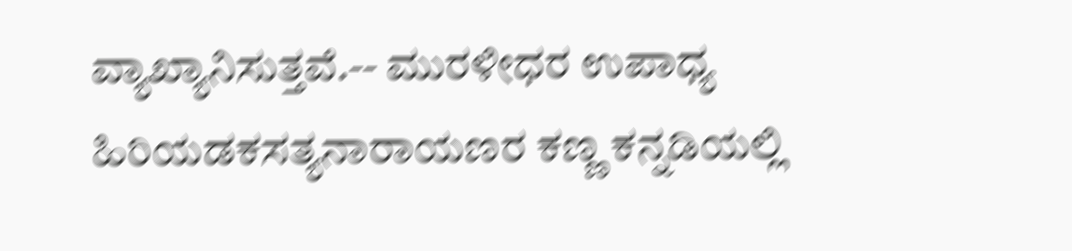ವ್ಯಾಖ್ಯಾನಿಸುತ್ತವೆ.-- ಮುರಳೀಧರ ಉಪಾಧ್ಯ ಹಿರಿಯಡಕಸತ್ಯನಾರಾಯಣರ ಕಣ್ಣ ಕನ್ನಡಿಯಲ್ಲಿ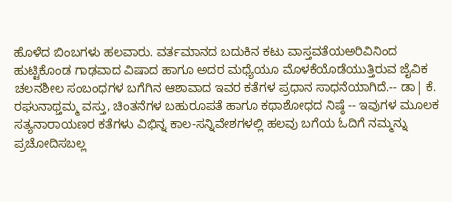ಹೊಳೆದ ಬಿಂಬಗಳು ಹಲವಾರು. ವರ್ತಮಾನದ ಬದುಕಿನ ಕಟು ವಾಸ್ತವತೆಯಅರಿವಿನಿಂದ ಹುಟ್ಟಿಕೊಂಡ ಗಾಢವಾದ ವಿಷಾದ ಹಾಗೂ ಅದರ ಮಧ್ಯೆಯೂ ಮೊಳಕೆಯೊಡೆಯುತ್ತಿರುವ ಜೈವಿಕ ಚಲನಶೀಲ ಸಂಬಂಧಗಳ ಬಗೆಗಿನ ಆಶಾವಾದ ಇವರ ಕತೆಗಳ ಪ್ರಧಾನ ಸಾಧನೆಯಾಗಿದೆ.-- ಡಾ| ಕೆ. ರಘುನಾಥ್ತಮ್ಮ ವಸ್ತು, ಚಿಂತನೆಗಳ ಬಹುರೂಪತೆ ಹಾಗೂ ಕಥಾಶೋಧದ ನಿಷ್ಠೆ -- ಇವುಗಳ ಮೂಲಕ ಸತ್ಯನಾರಾಯಣರ ಕತೆಗಳು ವಿಭಿನ್ನ ಕಾಲ-ಸನ್ನಿವೇಶಗಳಲ್ಲಿ ಹಲವು ಬಗೆಯ ಓದಿಗೆ ನಮ್ಮನ್ನು ಪ್ರಚೋದಿಸಬಲ್ಲ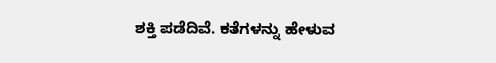ಶಕ್ತಿ ಪಡೆದಿವೆ. ಕತೆಗಳನ್ನು ಹೇಳುವ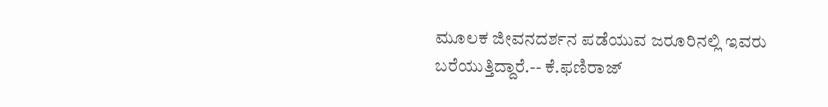ಮೂಲಕ ಜೀವನದರ್ಶನ ಪಡೆಯುವ ಜರೂರಿನಲ್ಲಿ ಇವರು ಬರೆಯುತ್ತಿದ್ದಾರೆ.-- ಕೆ.ಫಣಿರಾಜ್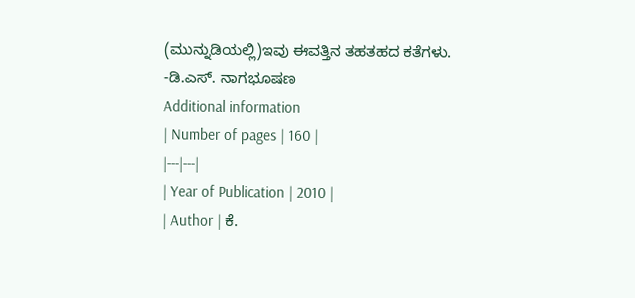(ಮುನ್ನುಡಿಯಲ್ಲಿ)ಇವು ಈವತ್ತಿನ ತಹತಹದ ಕತೆಗಳು.
-ಡಿ.ಎಸ್. ನಾಗಭೂಷಣ
Additional information
| Number of pages | 160 |
|---|---|
| Year of Publication | 2010 |
| Author | ಕೆ.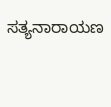ಸತ್ಯನಾರಾಯಣ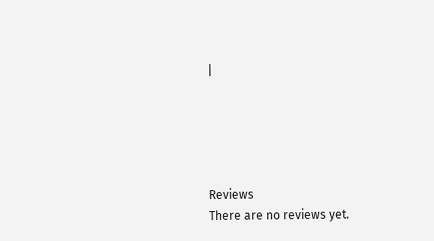|





Reviews
There are no reviews yet.